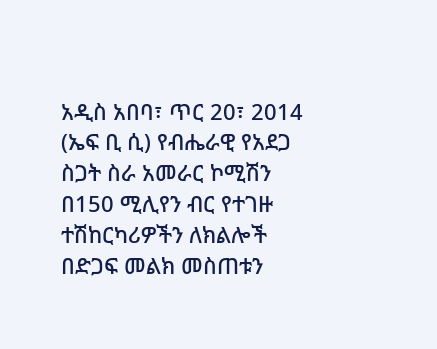አዲስ አበባ፣ ጥር 20፣ 2014 (ኤፍ ቢ ሲ) የብሔራዊ የአደጋ ስጋት ስራ አመራር ኮሚሽን በ150 ሚሊየን ብር የተገዙ ተሽከርካሪዎችን ለክልሎች በድጋፍ መልክ መስጠቱን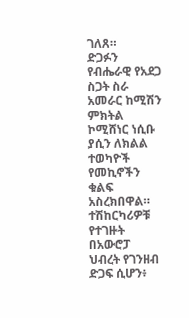ገለጸ።
ድጋፉን የብሔራዊ የአደጋ ስጋት ስራ አመራር ከሚሽን ምክትል ኮሚሸነር ነሲቡ ያሲን ለክልል ተወካዮች የመኪኖችን ቁልፍ አስረክበዋል።
ተሽከርካሪዎቹ የተገዙት በአውሮፓ ህብረት የገንዘብ ድጋፍ ሲሆን፥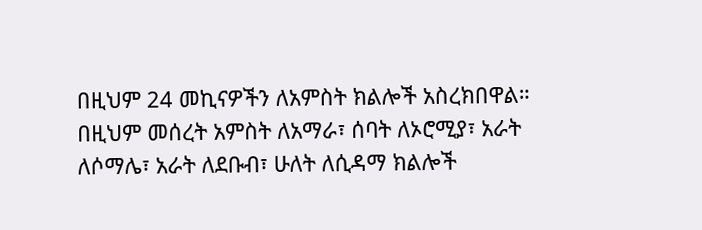በዚህም 24 መኪናዎችን ለአምስት ክልሎች አስረክበዋል።
በዚህም መሰረት አምስት ለአማራ፣ ሰባት ለኦሮሚያ፣ አራት ለሶማሌ፣ አራት ለደቡብ፣ ሁለት ለሲዳማ ክልሎች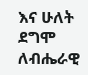እና ሁለት ደግሞ ለብሔራዊ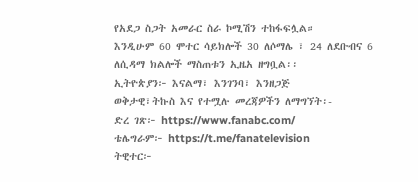የአደጋ ስጋት አመራር ስራ ኮሚሽን ተከፋፍሏል።
እንዲሁም 60 ሞተር ሳይክሎች 30 ለሶማሌ ፣ 24 ለደቡብና 6 ለሲዳማ ክልሎች ማስጠቱን ኢዜአ ዘግቧል፡፡
ኢትዮጵያን፦ እናልማ፣ እንገንባ፣ እንዘጋጅ
ወቅታዊ፣ትኩስ እና የተሟሉ መረጃዎችን ለማግኘት፡-
ድረ ገጽ፦ https://www.fanabc.com/
ቴሌግራም፦ https://t.me/fanatelevision
ትዊተር፦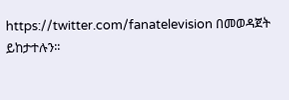https://twitter.com/fanatelevision በመወዳጀት ይከታተሉን፡፡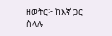ዘወትር፦ ከእኛ ጋር ስላሉ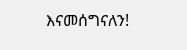እናመሰግናለን!